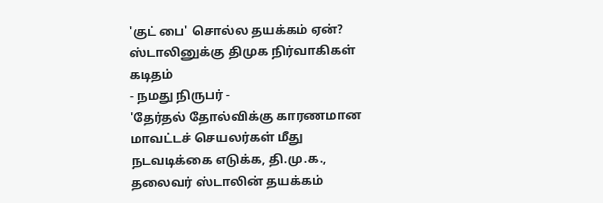'குட் பை' சொல்ல தயக்கம் ஏன்? ஸ்டாலினுக்கு திமுக நிர்வாகிகள் கடிதம்
- நமது நிருபர் -
'தேர்தல் தோல்விக்கு காரணமான மாவட்டச் செயலர்கள் மீது நடவடிக்கை எடுக்க, தி.மு.க., தலைவர் ஸ்டாலின் தயக்கம்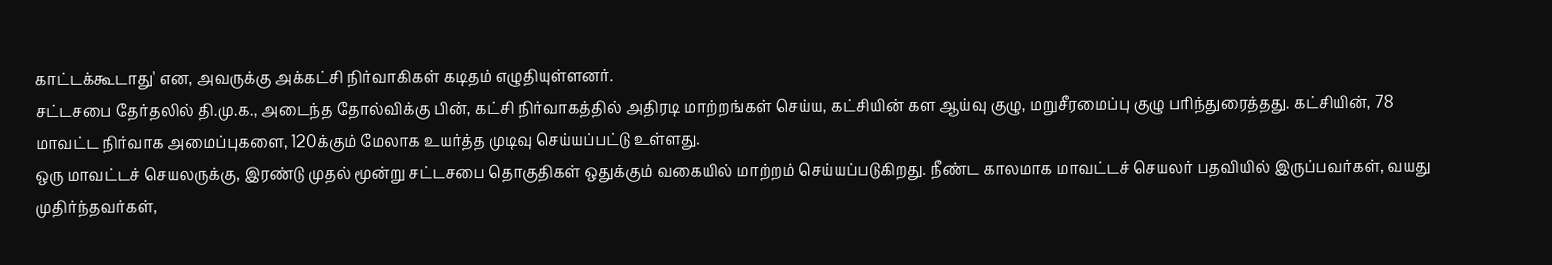காட்டக்கூடாது' என, அவருக்கு அக்கட்சி நிர்வாகிகள் கடிதம் எழுதியுள்ளனர்.
சட்டசபை தேர்தலில் தி.மு.க., அடைந்த தோல்விக்கு பின், கட்சி நிர்வாகத்தில் அதிரடி மாற்றங்கள் செய்ய, கட்சியின் கள ஆய்வு குழு, மறுசீரமைப்பு குழு பரிந்துரைத்தது. கட்சியின், 78 மாவட்ட நிர்வாக அமைப்புகளை, 120க்கும் மேலாக உயர்த்த முடிவு செய்யப்பட்டு உள்ளது.
ஒரு மாவட்டச் செயலருக்கு, இரண்டு முதல் மூன்று சட்டசபை தொகுதிகள் ஒதுக்கும் வகையில் மாற்றம் செய்யப்படுகிறது. நீண்ட காலமாக மாவட்டச் செயலர் பதவியில் இருப்பவர்கள், வயது முதிர்ந்தவர்கள்,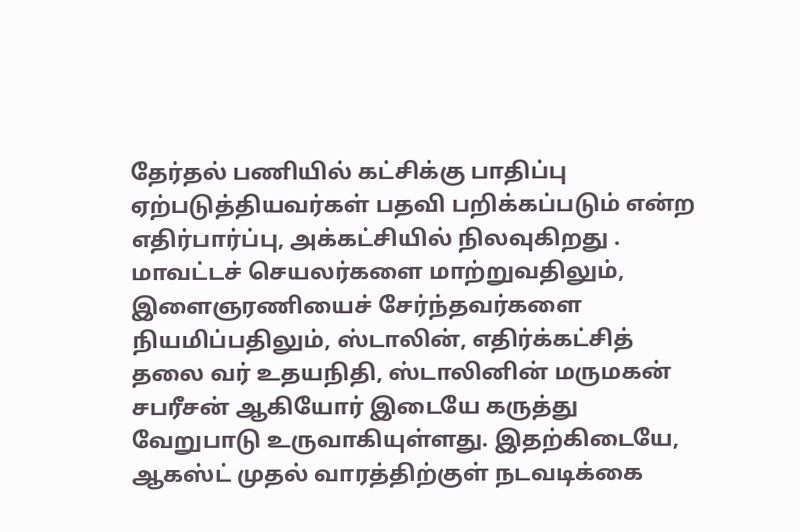தேர்தல் பணியில் கட்சிக்கு பாதிப்பு ஏற்படுத்தியவர்கள் பதவி பறிக்கப்படும் என்ற எதிர்பார்ப்பு, அக்கட்சியில் நிலவுகிறது .
மாவட்டச் செயலர்களை மாற்றுவதிலும், இளைஞரணியைச் சேர்ந்தவர்களை நியமிப்பதிலும், ஸ்டாலின், எதிர்க்கட்சித் தலை வர் உதயநிதி, ஸ்டாலினின் மருமகன் சபரீசன் ஆகியோர் இடையே கருத்து வேறுபாடு உருவாகியுள்ளது. இதற்கிடையே, ஆகஸ்ட் முதல் வாரத்திற்குள் நடவடிக்கை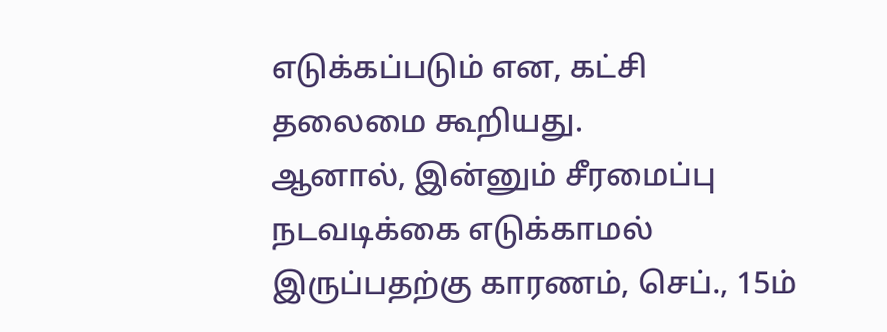எடுக்கப்படும் என, கட்சி தலைமை கூறியது.
ஆனால், இன்னும் சீரமைப்பு நடவடிக்கை எடுக்காமல் இருப்பதற்கு காரணம், செப்., 15ம்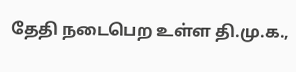தேதி நடைபெற உள்ள தி.மு.க.,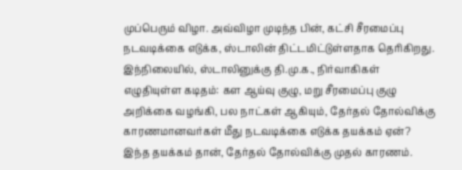முப்பெரும் விழா. அவ்விழா முடிந்த பின், கட்சி சீரமைப்பு நடவடிக்கை எடுக்க, ஸ்டாலின் திட்டமிட்டுள்ளதாக தெரிகிறது.
இந்நிலையில், ஸ்டாலினுக்கு தி.மு.க., நிர்வாகிகள் எழுதியுள்ள கடிதம்: கள ஆய்வு குழு, மறு சீரமைப்பு குழு அறிக்கை வழங்கி, பல நாட்கள் ஆகியும், தேர்தல் தோல்விக்கு காரணமானவர்கள் மீது நடவடிக்கை எடுக்க தயக்கம் ஏன்? இந்த தயக்கம் தான், தேர்தல் தோல்விக்கு முதல் காரணம்.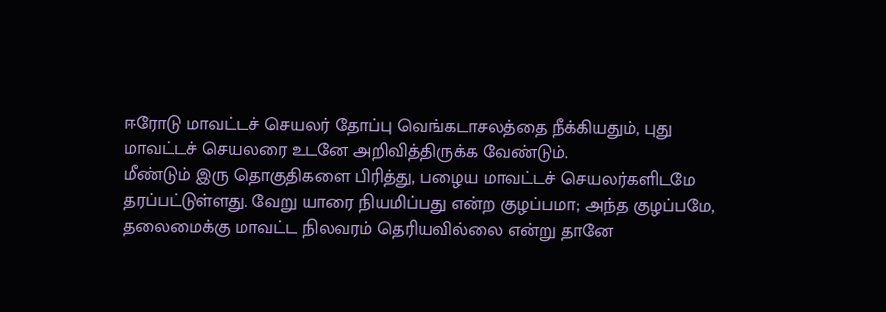ஈரோடு மாவட்டச் செயலர் தோப்பு வெங்கடாசலத்தை நீக்கியதும், புது மாவட்டச் செயலரை உடனே அறிவித்திருக்க வேண்டும்.
மீண்டும் இரு தொகுதிகளை பிரித்து, பழைய மாவட்டச் செயலர்களிடமே தரப்பட்டுள்ளது. வேறு யாரை நியமிப்பது என்ற குழப்பமா; அந்த குழப்பமே, தலைமைக்கு மாவட்ட நிலவரம் தெரியவில்லை என்று தானே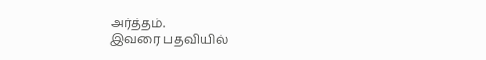அர்த்தம்.
இவரை பதவியில்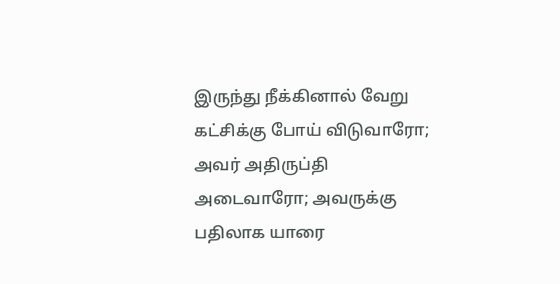இருந்து நீக்கினால் வேறு கட்சிக்கு போய் விடுவாரோ; அவர் அதிருப்தி அடைவாரோ; அவருக்கு பதிலாக யாரை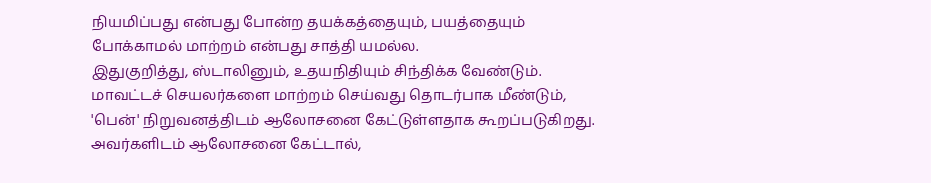நியமிப்பது என்பது போன்ற தயக்கத்தையும், பயத்தையும் போக்காமல் மாற்றம் என்பது சாத்தி யமல்ல.
இதுகுறித்து, ஸ்டாலினும், உதயநிதியும் சிந்திக்க வேண்டும். மாவட்டச் செயலர்களை மாற்றம் செய்வது தொடர்பாக மீண்டும், 'பென்' நிறுவனத்திடம் ஆலோசனை கேட்டுள்ளதாக கூறப்படுகிறது. அவர்களிடம் ஆலோசனை கேட்டால்,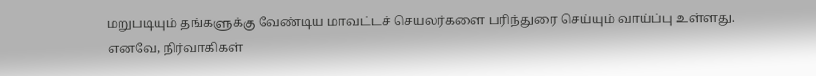மறுபடியும் தங்களுக்கு வேண்டிய மாவட்டச் செயலர்களை பரிந்துரை செய்யும் வாய்ப்பு உள்ளது.
எனவே, நிர்வாகிகள்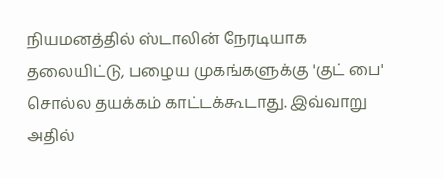நியமனத்தில் ஸ்டாலின் நேரடியாக தலையிட்டு, பழைய முகங்களுக்கு 'குட் பை' சொல்ல தயக்கம் காட்டக்கூடாது. இவ்வாறு அதில்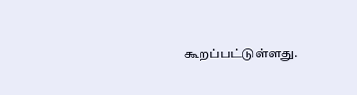கூறப்பட்டுள்ளது.